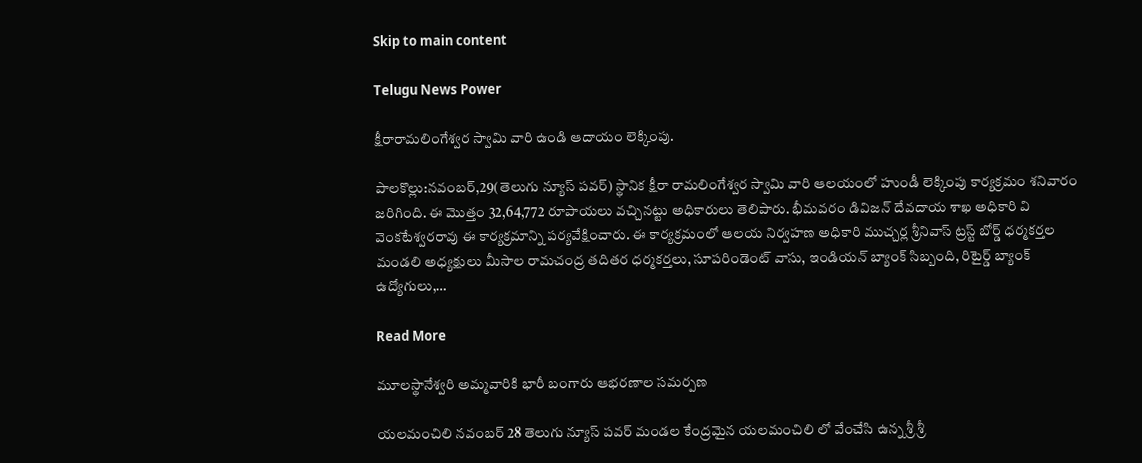Skip to main content

Telugu News Power

క్షీరారామలింగేశ్వర స్వామి వారి ఉండి ఆదాయం లెక్కింపు.

పాలకొల్లు:నవంబర్,29(తెలుగు న్యూస్ పవర్) స్థానిక క్షీరా రామలింగేశ్వర స్వామి వారి ఆలయంలో హుండీ లెక్కింపు కార్యక్రమం శనివారం జరిగింది. ఈ మొత్తం 32,64,772 రూపాయలు వచ్చినట్టు అధికారులు తెలిపారు. భీమవరం డివిజన్ దేవదాయ శాఖ అధికారి వి వెంకటేశ్వరరావు ఈ కార్యక్రమాన్ని పర్యవేక్షించారు. ఈ కార్యక్రమంలో ఆలయ నిర్వహణ అధికారి ముచ్చర్ల శ్రీనివాస్ ట్రస్ట్ బోర్డ్ ధర్మకర్తల మండలి అధ్యక్షులు మీసాల రామచంద్ర తదితర ధర్మకర్తలు, సూపరిండెంట్ వాసు, ఇండియన్ బ్యాంక్ సిబ్బంది, రిటైర్డ్ బ్యాంక్ ఉద్యోగులు,…

Read More

మూలస్థానేశ్వరి అమ్మవారికి భారీ బంగారు ఆభరణాల సమర్పణ

యలమంచిలి నవంబర్ 28 తెలుగు న్యూస్ పవర్ మండల కేంద్రమైన యలమంచిలి లో వేంచేసి ఉన్న శ్రీ శ్రీ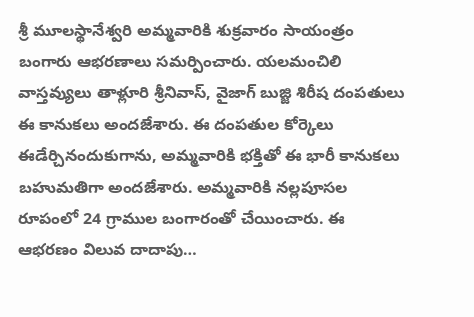శ్రీ మూలస్థానేశ్వరి అమ్మవారికి శుక్రవారం సాయంత్రం బంగారు ఆభరణాలు సమర్పించారు. యలమంచిలి వాస్తవ్యులు తాళ్లూరి శ్రీనివాస్, వైజాగ్ బుజ్జి శిరీష దంపతులు ఈ కానుకలు అందజేశారు. ఈ దంపతుల కోర్కెలు ఈడేర్చినందుకుగాను, అమ్మవారికి భక్తితో ఈ భారీ కానుకలు బహుమతిగా అందజేశారు. అమ్మవారికి నల్లపూసల రూపంలో 24 గ్రాముల బంగారంతో చేయించారు. ఈ ఆభరణం విలువ దాదాపు…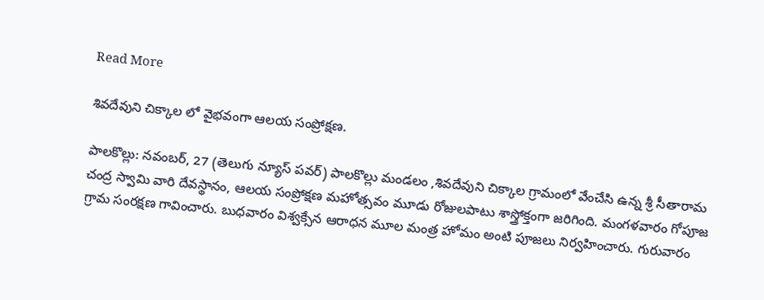Read More

శివదేవుని చిక్కాల లో వైభవంగా ఆలయ సంప్రోక్షణ.

పాలకొల్లు: నవంబర్, 27 (తెలుగు న్యూస్ పవర్) పాలకొల్లు మండలం ,శివదేవుని చిక్కాల గ్రామంలో వేంచేసి ఉన్న శ్రీ సీతారామ చంద్ర స్వామి వారి దేవస్థానం, ఆలయ సంప్రోక్షణ మహోత్సవం మూడు రోజులపాటు శాస్త్రోక్తంగా జరిగింది. మంగళవారం గోపూజ గ్రామ సంరక్షణ గావించారు. బుధవారం విశ్వక్సేన ఆరాధన మూల మంత్ర హోమం అంటి పూజలు నిర్వహించారు. గురువారం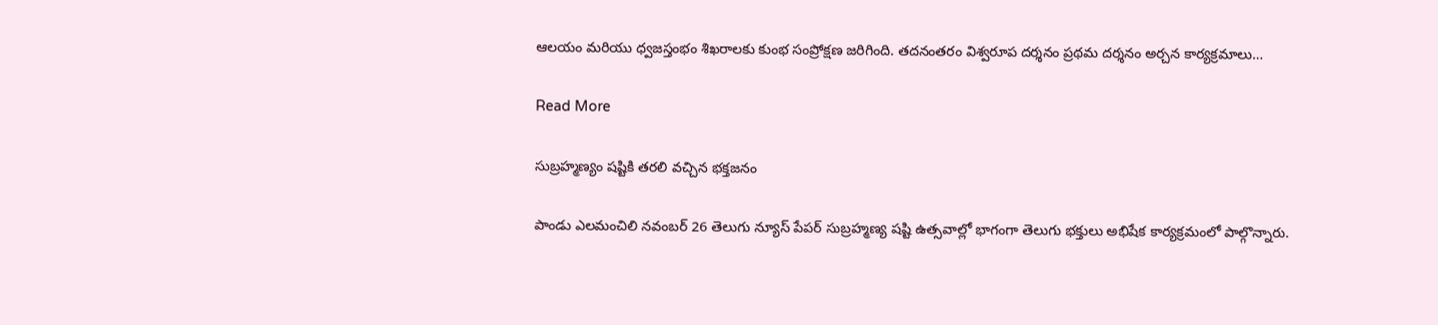ఆలయం మరియు ధ్వజస్తంభం శిఖరాలకు కుంభ సంప్రోక్షణ జరిగింది. తదనంతరం విశ్వరూప దర్శనం ప్రథమ దర్శనం అర్చన కార్యక్రమాలు…

Read More

సుబ్రహ్మణ్యం షష్టికి తరలి వచ్చిన భక్తజనం

పాండు ఎలమంచిలి నవంబర్ 26 తెలుగు న్యూస్ పేపర్ సుబ్రహ్మణ్య షష్టి ఉత్సవాల్లో భాగంగా తెలుగు భక్తులు అభిషేక కార్యక్రమంలో పాల్గొన్నారు.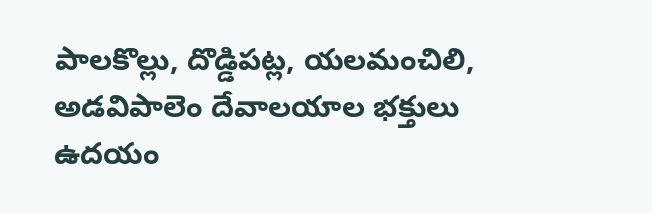పాలకొల్లు, దొడ్డిపట్ల, యలమంచిలి, అడవిపాలెం దేవాలయాల భక్తులు ఉదయం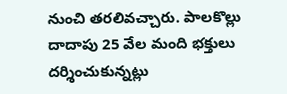నుంచి తరలివచ్చారు. పాలకొల్లు దాదాపు 25 వేల మంది భక్తులు దర్శించుకున్నట్లు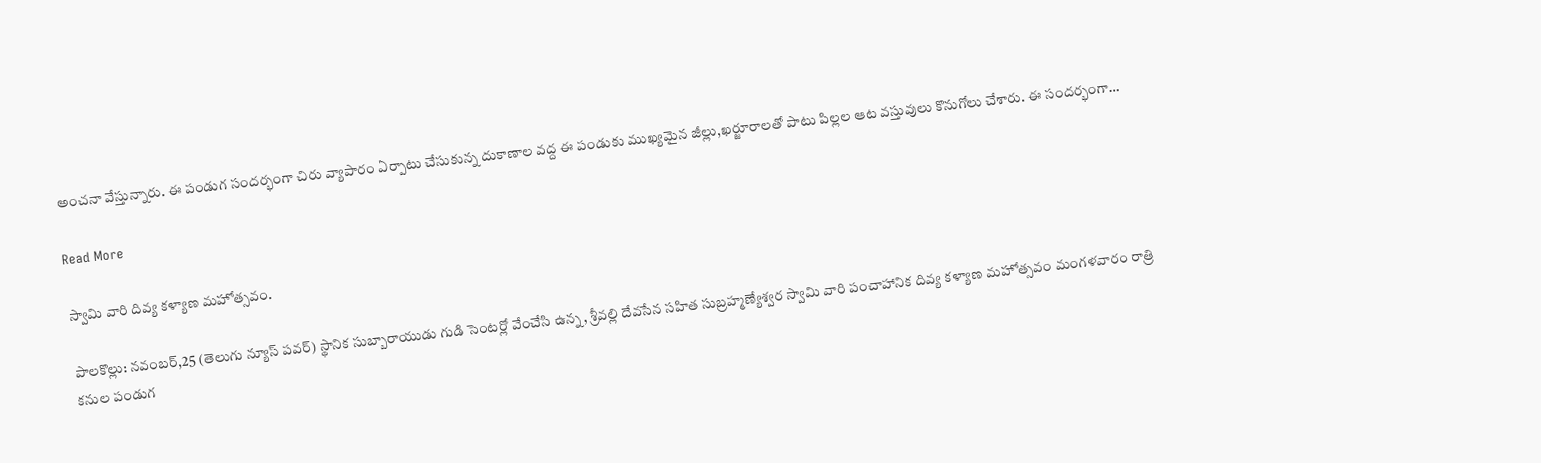అంచనా వేస్తున్నారు. ఈ పండుగ సందర్భంగా చిరు వ్యాపారం ఏర్పాటు చేసుకున్న దుకాణాల వద్ద ఈ పండుకు ముఖ్యమైన జీల్లు,ఖర్జూరాలతో పాటు పిల్లల ఆట వస్తువులు కొనుగోలు చేశారు. ఈ సందర్భంగా…

Read More

స్వామి వారి దివ్య కళ్యాణ మహోత్సవం.

పాలకొల్లు: నవంబర్,25 (తెలుగు న్యూస్ పవర్) స్థానిక సుబ్బారాయుడు గుడి సెంటర్లో వేంచేసి ఉన్న, శ్రీవల్లి దేవసేన సహిత సుబ్రహ్మణ్యేశ్వర స్వామి వారి పంచాహానిక దివ్య కళ్యాణ మహోత్సవం మంగళవారం రాత్రి కనుల పండుగ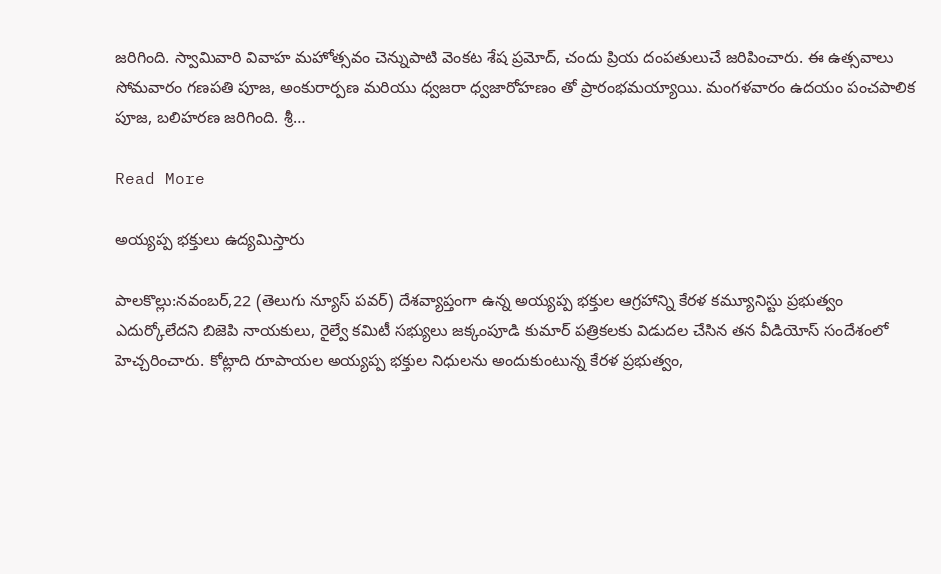జరిగింది. స్వామివారి వివాహ మహోత్సవం చెన్నుపాటి వెంకట శేష ప్రమోద్, చందు ప్రియ దంపతులుచే జరిపించారు. ఈ ఉత్సవాలు సోమవారం గణపతి పూజ, అంకురార్పణ మరియు ధ్వజరా ధ్వజారోహణం తో ప్రారంభమయ్యాయి. మంగళవారం ఉదయం పంచపాలిక పూజ, బలిహరణ జరిగింది. శ్రీ…

Read More

అయ్యప్ప భక్తులు ఉద్యమిస్తారు

పాలకొల్లు:నవంబర్,22 (తెలుగు న్యూస్ పవర్) దేశవ్యాప్తంగా ఉన్న అయ్యప్ప భక్తుల ఆగ్రహాన్ని కేరళ కమ్యూనిస్టు ప్రభుత్వం ఎదుర్కోలేదని బిజెపి నాయకులు, రైల్వే కమిటీ సభ్యులు జక్కంపూడి కుమార్ పత్రికలకు విడుదల చేసిన తన వీడియోస్ సందేశంలో హెచ్చరించారు. కోట్లాది రూపాయల అయ్యప్ప భక్తుల నిధులను అందుకుంటున్న కేరళ ప్రభుత్వం,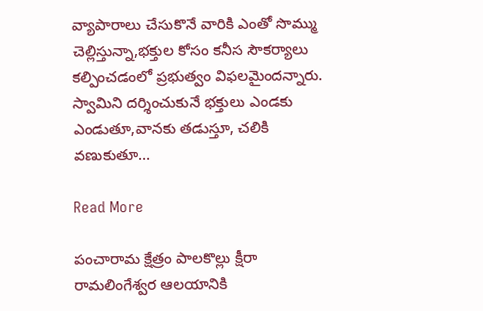వ్యాపారాలు చేసుకొనే వారికి ఎంతో సొమ్ము చెల్లిస్తున్నా,భక్తుల కోసం కనీస సౌకర్యాలు కల్పించడంలో ప్రభుత్వం విఫలమైందన్నారు. స్వామిని దర్శించుకునే భక్తులు ఎండకు ఎండుతూ,వానకు తడుస్తూ, చలికి వణుకుతూ…

Read More

పంచారామ క్షేత్రం పాలకొల్లు క్షీరా రామలింగేశ్వర ఆలయానికి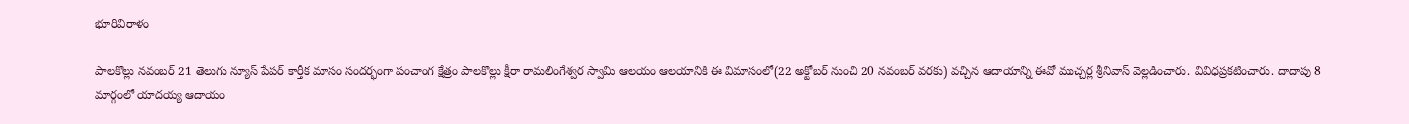భూరివిరాళం

పాలకొల్లు నవంబర్ 21 తెలుగు న్యూస్ పేపర్ కార్తీక మాసం సందర్భంగా పంచాంగ క్షేత్రం పాలకొల్లు క్షీరా రామలింగేశ్వర స్వామి ఆలయం ఆలయానికి ఈ విమాసంలో(22 అక్టోబర్ నుంచి 20 నవంబర్ వరకు) వచ్చిన ఆదాయాన్ని ఈవో ముచ్చర్ల శ్రీనివాస్ వెల్లడించారు. వివిధప్రకటించారు. దాదాపు 8 మార్గంలో యాదయ్య ఆదాయం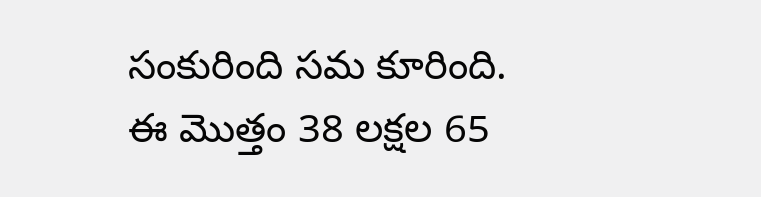సంకురింది సమ కూరింది. ఈ మొత్తం 38 లక్షల 65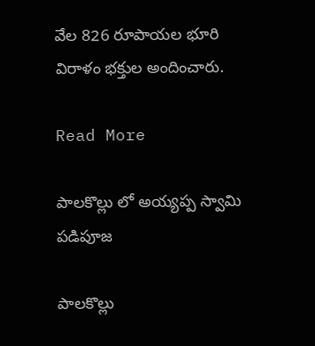వేల 826 రూపాయల భూరి విరాళం భక్తుల అందించారు.

Read More

పాలకొల్లు లో అయ్యప్ప స్వామి పడిపూజ

పాలకొల్లు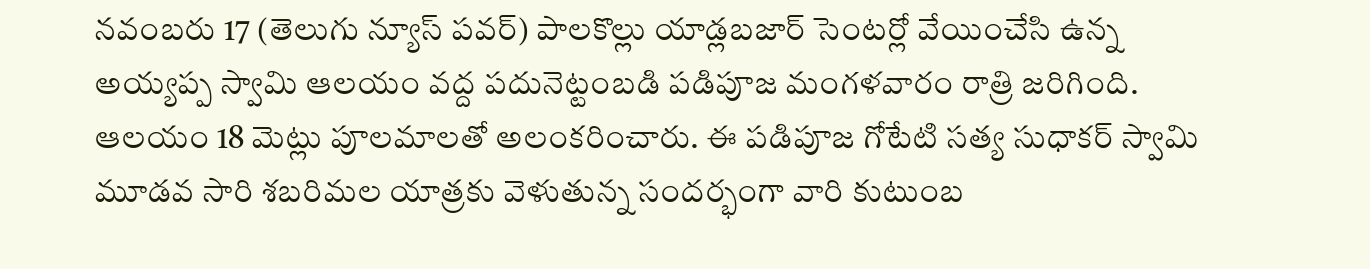నవంబరు 17 (తెలుగు న్యూస్ పవర్) పాలకొల్లు యాడ్లబజార్ సెంటర్లో వేయించేసి ఉన్న అయ్యప్ప స్వామి ఆలయం వద్ద పదునెట్టంబడి పడిపూజ మంగళవారం రాత్రి జరిగింది. ఆలయం 18 మెట్లు పూలమాలతో అలంకరించారు. ఈ పడిపూజ గోటేటి సత్య సుధాకర్ స్వామి మూడవ సారి శబరిమల యాత్రకు వెళుతున్న సందర్భంగా వారి కుటుంబ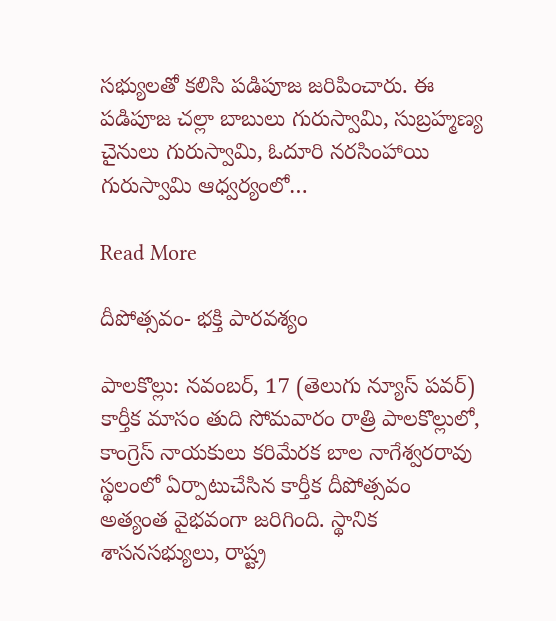సభ్యులతో కలిసి పడిపూజ జరిపించారు. ఈ పడిపూజ చల్లా బాబులు గురుస్వామి, సుబ్రహ్మణ్య చైనులు గురుస్వామి, ఓదూరి నరసింహాయి గురుస్వామి ఆధ్వర్యంలో…

Read More

దీపోత్సవం- భక్తి పారవశ్యం

పాలకొల్లు: నవంబర్, 17 (తెలుగు న్యూస్ పవర్) కార్తీక మాసం తుది సోమవారం రాత్రి పాలకొల్లులో, కాంగ్రెస్ నాయకులు కరిమేరక బాల నాగేశ్వరరావు స్థలంలో ఏర్పాటుచేసిన కార్తీక దీపోత్సవం అత్యంత వైభవంగా జరిగింది. స్థానిక శాసనసభ్యులు, రాష్ట్ర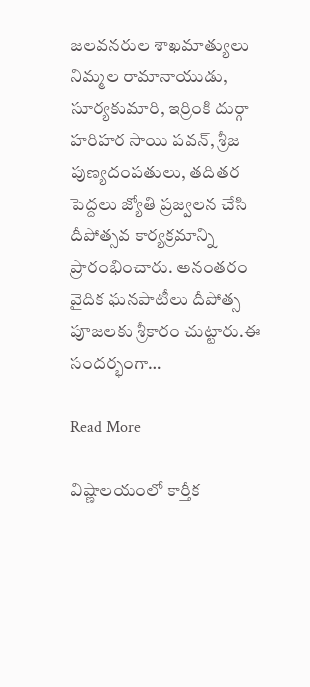జలవనరుల శాఖమాత్యులు నిమ్మల రామానాయుడు, సూర్యకుమారి, ఇర్రింకి దుర్గా హరిహర సాయి పవన్, శ్రీజ పుణ్యదంపతులు, తదితర పెద్దలు జ్యోతి ప్రజ్వలన చేసి దీపోత్సవ కార్యక్రమాన్ని ప్రారంభించారు. అనంతరం వైదిక ఘనపాటీలు దీపోత్స పూజలకు శ్రీకారం చుట్టారు.ఈ సందర్భంగా…

Read More

విష్ణాలయంలో కార్తీక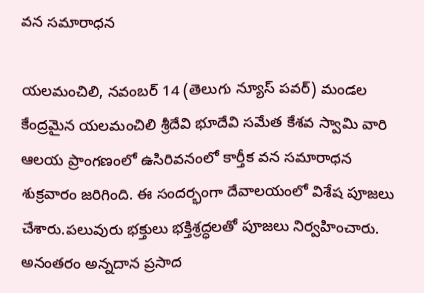వన సమారాధన

యలమంచిలి, నవంబర్ 14 (తెలుగు న్యూస్ పవర్) మండల కేంద్రమైన యలమంచిలి శ్రీదేవి భూదేవి సమేత కేశవ స్వామి వారి ఆలయ ప్రాంగణంలో ఉసిరివనంలో కార్తీక వన సమారాధన శుక్రవారం జరిగింది. ఈ సందర్భంగా దేవాలయంలో విశేష పూజలు చేశారు.పలువురు భక్తులు భక్తిశ్రద్ధలతో పూజలు నిర్వహించారు. అనంతరం అన్నదాన ప్రసాద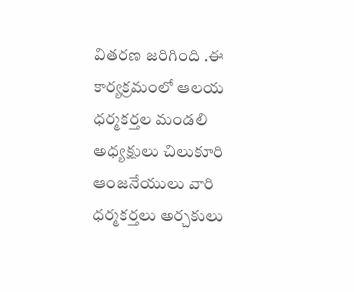వితరణ జరిగింది .ఈ కార్యక్రమంలో ఆలయ ధర్మకర్తల మండలి అధ్యక్షులు చిలుకూరి ఆంజనేయులు వారి ధర్మకర్తలు అర్చకులు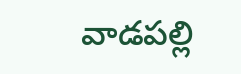వాడపల్లి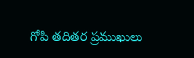గోపి తదితర ప్రముఖులు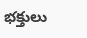భక్తులు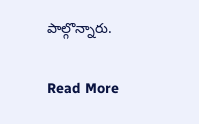పాల్గొన్నారు.

Read More